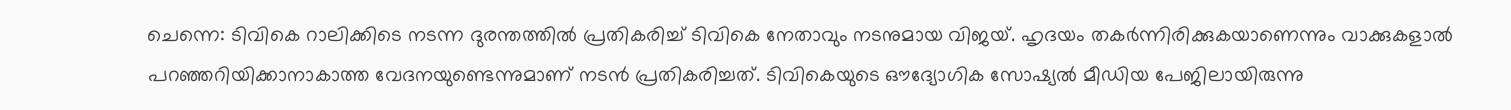ചെന്നെ: ടിവികെ റാലിക്കിടെ നടന്ന ദുരന്തത്തിൽ പ്രതികരിച്ച് ടിവികെ നേതാവും നടനുമായ വിജയ്. ഹൃദയം തകർന്നിരിക്കുകയാണെന്നും വാക്കുകളാൽ പറഞ്ഞറിയിക്കാനാകാത്ത വേദനയുണ്ടെന്നുമാണ് നടൻ പ്രതികരിച്ചത്. ടിവികെയുടെ ഔദ്യോഗിക സോഷ്യൽ മീഡിയ പേജിലായിരുന്നു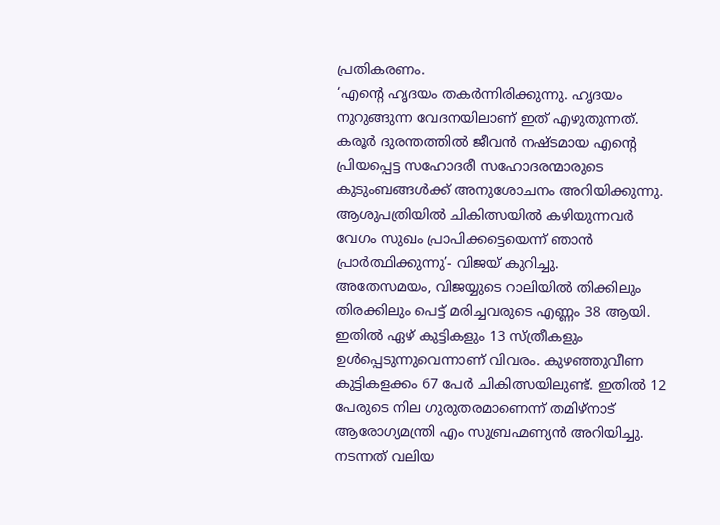പ്രതികരണം.
‘എന്റെ ഹൃദയം തകർന്നിരിക്കുന്നു. ഹൃദയം നുറുങ്ങുന്ന വേദനയിലാണ് ഇത് എഴുതുന്നത്. കരൂർ ദുരന്തത്തിൽ ജീവൻ നഷ്ടമായ എന്റെ പ്രിയപ്പെട്ട സഹോദരീ സഹോദരന്മാരുടെ കുടുംബങ്ങൾക്ക് അനുശോചനം അറിയിക്കുന്നു. ആശുപത്രിയിൽ ചികിത്സയിൽ കഴിയുന്നവർ വേഗം സുഖം പ്രാപിക്കട്ടെയെന്ന് ഞാൻ പ്രാർത്ഥിക്കുന്നു’- വിജയ് കുറിച്ചു.
അതേസമയം, വിജയ്യുടെ റാലിയിൽ തിക്കിലും തിരക്കിലും പെട്ട് മരിച്ചവരുടെ എണ്ണം 38 ആയി. ഇതിൽ ഏഴ് കുട്ടികളും 13 സ്ത്രീകളും ഉൾപ്പെടുന്നുവെന്നാണ് വിവരം. കുഴഞ്ഞുവീണ കുട്ടികളക്കം 67 പേർ ചികിത്സയിലുണ്ട്. ഇതിൽ 12 പേരുടെ നില ഗുരുതരമാണെന്ന് തമിഴ്നാട് ആരോഗ്യമന്ത്രി എം സുബ്രഹ്മണ്യൻ അറിയിച്ചു. നടന്നത് വലിയ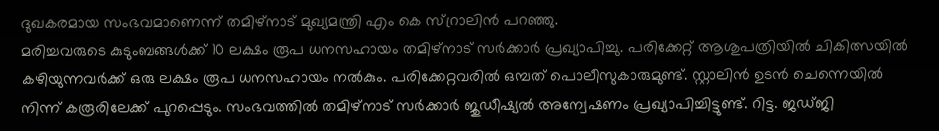ദുഖകരമായ സംഭവമാണെന്ന് തമിഴ്നാട് മുഖ്യമന്ത്രി എം കെ സ്റ്രാലിൻ പറഞ്ഞു.
മരിച്ചവരുടെ കുടുംബങ്ങൾക്ക് 10 ലക്ഷം രൂപ ധനസഹായം തമിഴ്നാട് സർക്കാർ പ്രഖ്യാപിച്ചു. പരിക്കേറ്റ് ആശുപത്രിയിൽ ചികിത്സയിൽ കഴിയുന്നവർക്ക് ഒരു ലക്ഷം രൂപ ധനസഹായം നൽകും. പരിക്കേറ്റവരിൽ ഒമ്പത് പൊലീസുകാരുമുണ്ട്. സ്റ്റാലിൻ ഉടൻ ചെന്നെയിൽ നിന്ന് കരൂരിലേക്ക് പുറപ്പെടും. സംഭവത്തിൽ തമിഴ്നാട് സർക്കാർ ജുഡീഷ്യൽ അന്വേഷണം പ്രഖ്യാപിച്ചിട്ടുണ്ട്. റിട്ട. ജഡ്ജി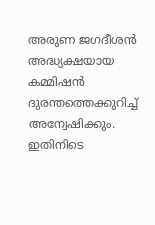അരുണ ജഗദീശൻ അദ്ധ്യക്ഷയായ കമ്മിഷൻ ദുരന്തത്തെക്കുറിച്ച് അന്വേഷിക്കും. ഇതിനിടെ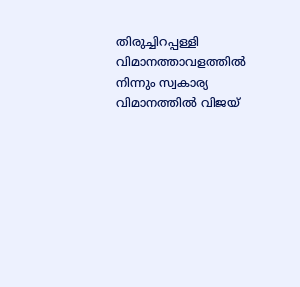തിരുച്ചിറപ്പള്ളി വിമാനത്താവളത്തിൽ നിന്നും സ്വകാര്യ വിമാനത്തിൽ വിജയ്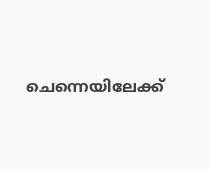ചെന്നെയിലേക്ക്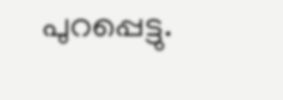പുറപ്പെട്ടു.